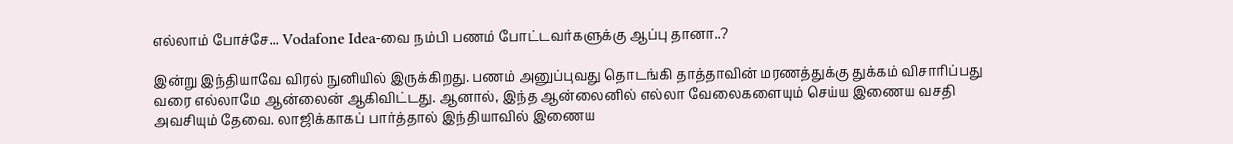எல்லாம் போச்சே... Vodafone Idea-வை நம்பி பணம் போட்டவர்களுக்கு ஆப்பு தானா..?

இன்று இந்தியாவே விரல் நுனியில் இருக்கிறது. பணம் அனுப்புவது தொடங்கி தாத்தாவின் மரணத்துக்கு துக்கம் விசாரிப்பது வரை எல்லாமே ஆன்லைன் ஆகிவிட்டது. ஆனால், இந்த ஆன்லைனில் எல்லா வேலைகளையும் செய்ய இணைய வசதி அவசியும் தேவை. லாஜிக்காகப் பார்த்தால் இந்தியாவில் இணைய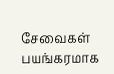சேவைகள் பயங்கரமாக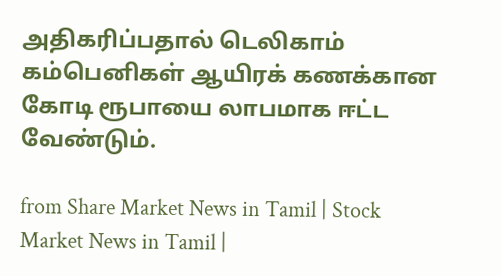அதிகரிப்பதால் டெலிகாம் கம்பெனிகள் ஆயிரக் கணக்கான கோடி ரூபாயை லாபமாக ஈட்ட வேண்டும்.

from Share Market News in Tamil | Stock Market News in Tamil |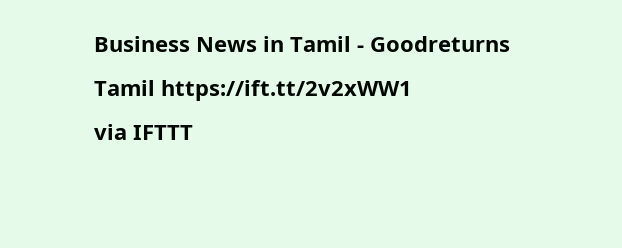Business News in Tamil - Goodreturns Tamil https://ift.tt/2v2xWW1
via IFTTT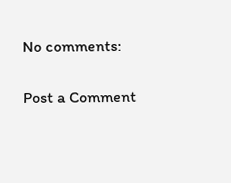No comments:

Post a Comment